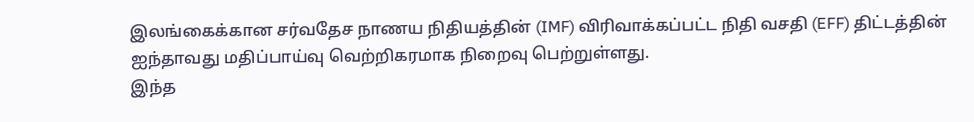இலங்கைக்கான சர்வதேச நாணய நிதியத்தின் (IMF) விரிவாக்கப்பட்ட நிதி வசதி (EFF) திட்டத்தின் ஐந்தாவது மதிப்பாய்வு வெற்றிகரமாக நிறைவு பெற்றுள்ளது.
இந்த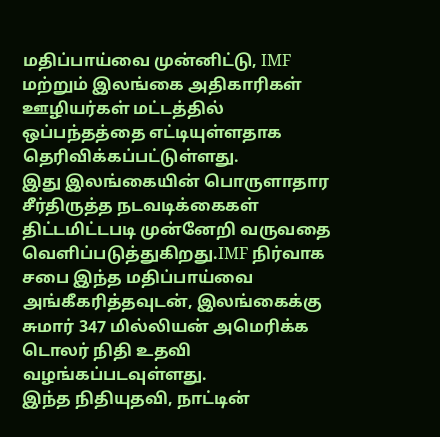மதிப்பாய்வை முன்னிட்டு, IMF மற்றும் இலங்கை அதிகாரிகள் ஊழியர்கள் மட்டத்தில் ஒப்பந்தத்தை எட்டியுள்ளதாக தெரிவிக்கப்பட்டுள்ளது.
இது இலங்கையின் பொருளாதார சீர்திருத்த நடவடிக்கைகள் திட்டமிட்டபடி முன்னேறி வருவதை வெளிப்படுத்துகிறது.IMF நிர்வாக சபை இந்த மதிப்பாய்வை அங்கீகரித்தவுடன், இலங்கைக்கு சுமார் 347 மில்லியன் அமெரிக்க டொலர் நிதி உதவி வழங்கப்படவுள்ளது.
இந்த நிதியுதவி, நாட்டின்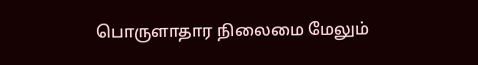பொருளாதார நிலைமை மேலும்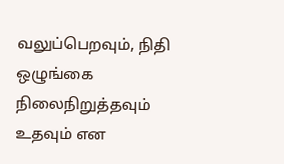வலுப்பெறவும், நிதி ஒழுங்கை நிலைநிறுத்தவும் உதவும் என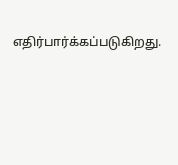எதிர்பார்க்கப்படுகிறது.